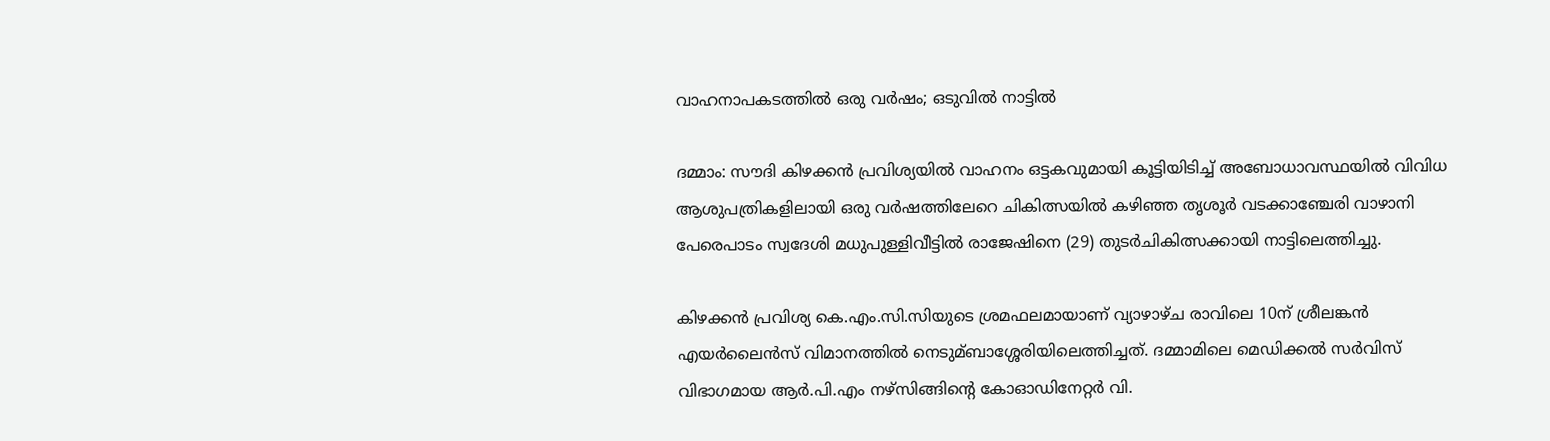വാഹനാപകടത്തില്‍ ഒരു വര്‍ഷം; ഒടുവില്‍ നാട്ടില്‍

ദമ്മാം: സൗദി കിഴക്കന്‍ പ്രവിശ്യയില്‍ വാഹനം ഒട്ടകവുമായി കൂട്ടിയിടിച്ച്‌ അബോധാവസ്ഥയില്‍ വിവിധ ആശുപത്രികളിലായി ഒരു വര്‍ഷത്തിലേറെ ചികിത്സയില്‍ കഴിഞ്ഞ തൃശൂര്‍ വടക്കാഞ്ചേരി വാഴാനി പേരെപാടം സ്വദേശി മധുപുള്ളിവീട്ടില്‍ രാജേഷിനെ (29) തുടര്‍ചികിത്സക്കായി നാട്ടിലെത്തിച്ചു.

കിഴക്കന്‍ പ്രവിശ്യ കെ.എം.സി.സിയുടെ ശ്രമഫലമായാണ് വ്യാഴാഴ്ച രാവിലെ 10ന് ശ്രീലങ്കന്‍ എയര്‍ലൈന്‍സ് വിമാനത്തില്‍ നെടുമ്ബാശ്ശേരിയിലെത്തിച്ചത്. ദമ്മാമിലെ മെഡിക്കല്‍ സര്‍വിസ് വിഭാഗമായ ആര്‍.പി.എം നഴ്സിങ്ങിന്റെ കോഓഡിനേറ്റര്‍ വി.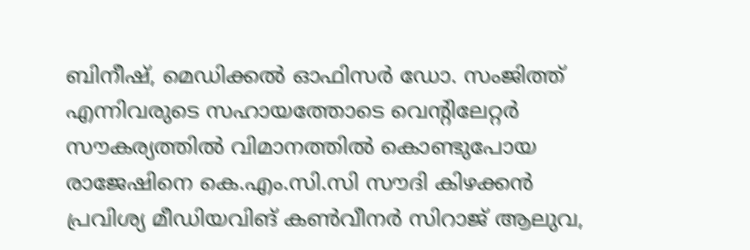ബിനീഷ്, മെഡിക്കല്‍ ഓഫിസര്‍ ഡോ. സംജിത്ത് എന്നിവരുടെ സഹായത്തോടെ വെന്റിലേറ്റര്‍ സൗകര്യത്തില്‍ വിമാനത്തില്‍ കൊണ്ടുപോയ രാജേഷിനെ കെ.എം.സി.സി സൗദി കിഴക്കന്‍ പ്രവിശ്യ മീഡിയവിങ് കണ്‍വീനര്‍ സിറാജ് ആലുവ,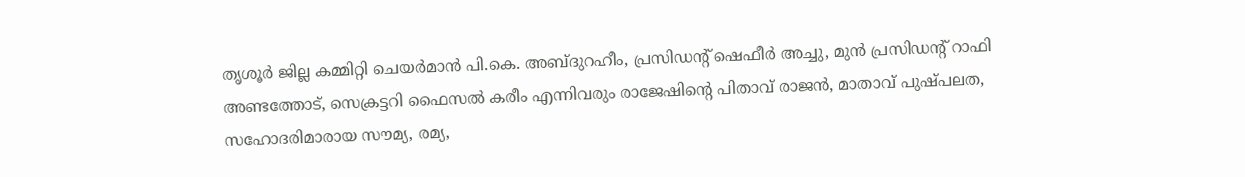തൃശൂര്‍ ജില്ല കമ്മിറ്റി ചെയര്‍മാന്‍ പി.കെ. അബ്ദുറഹീം, പ്രസിഡന്റ് ഷെഫീര്‍ അച്ചു, മുന്‍ പ്രസിഡന്റ് റാഫി അണ്ടത്തോട്, സെക്രട്ടറി ഫൈസല്‍ കരീം എന്നിവരും രാജേഷിന്റെ പിതാവ് രാജന്‍, മാതാവ് പുഷ്പലത, സഹോദരിമാരായ സൗമ്യ, രമ്യ,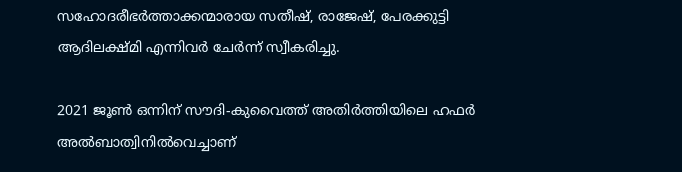സഹോദരീഭര്‍ത്താക്കന്മാരായ സതീഷ്, രാജേഷ്, പേരക്കുട്ടി ആദിലക്ഷ്മി എന്നിവര്‍ ചേര്‍ന്ന് സ്വീകരിച്ചു.

2021 ജൂണ്‍ ഒന്നിന് സൗദി-കുവൈത്ത് അതിര്‍ത്തിയിലെ ഹഫര്‍ അല്‍ബാത്വിനില്‍വെച്ചാണ്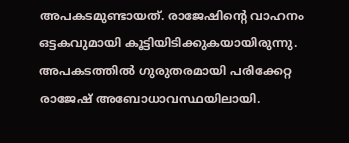അപകടമുണ്ടായത്. രാജേഷിന്റെ വാഹനം ഒട്ടകവുമായി കൂട്ടിയിടിക്കുകയായിരുന്നു. അപകടത്തില്‍ ഗുരുതരമായി പരിക്കേറ്റ രാജേഷ് അബോധാവസ്ഥയിലായി.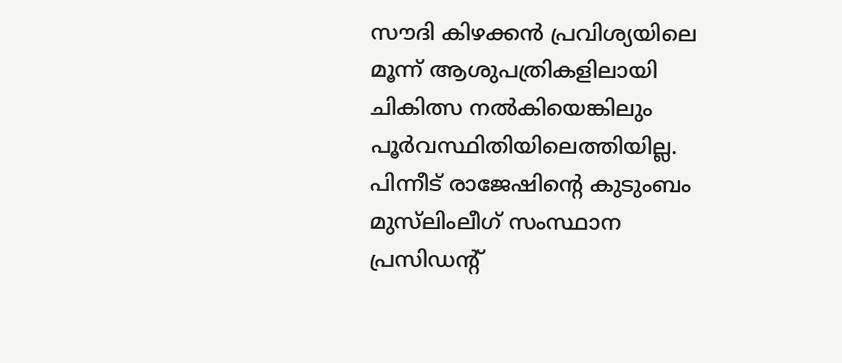സൗദി കിഴക്കന്‍ പ്രവിശ്യയിലെ മൂന്ന് ആശുപത്രികളിലായി ചികിത്സ നല്‍കിയെങ്കിലും പൂര്‍വസ്ഥിതിയിലെത്തിയില്ല. പിന്നീട് രാജേഷിന്റെ കുടുംബം മുസ്‍ലിംലീഗ് സംസ്ഥാന പ്രസിഡന്റ്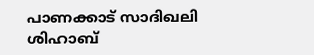പാണക്കാട് സാദിഖലി ശിഹാബ്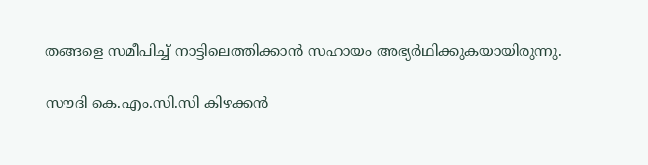തങ്ങളെ സമീപിച്ച്‌ നാട്ടിലെത്തിക്കാന്‍ സഹായം അഭ്യര്‍ഥിക്കുകയായിരുന്നു.

സൗദി കെ.എം.സി.സി കിഴക്കന്‍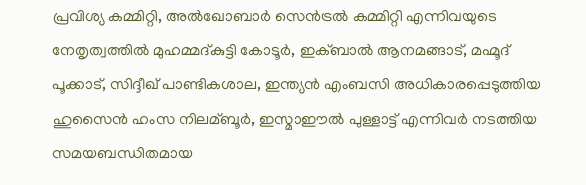പ്രവിശ്യ കമ്മിറ്റി, അല്‍ഖോബാര്‍ സെന്‍ട്രല്‍ കമ്മിറ്റി എന്നിവയുടെ നേതൃത്വത്തില്‍ മുഹമ്മദ്കുട്ടി കോടൂര്‍, ഇക്ബാല്‍ ആനമങ്ങാട്, മഹ്മൂദ് പൂക്കാട്, സിദ്ദീഖ് പാണ്ടികശാല, ഇന്ത്യന്‍ എംബസി അധികാരപ്പെടുത്തിയ ഹുസൈന്‍ ഹംസ നിലമ്ബൂര്‍, ഇസ്മാഈല്‍ പുള്ളാട്ട് എന്നിവര്‍ നടത്തിയ സമയബന്ധിതമായ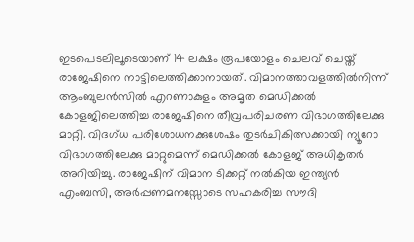ഇടപെടലിലൂടെയാണ് 14 ലക്ഷം രൂപയോളം ചെലവ് ചെയ്ത് രാജേഷിനെ നാട്ടിലെത്തിക്കാനായത്. വിമാനത്താവളത്തില്‍നിന്ന് ആംബുലന്‍സില്‍ എറണാകുളം അമൃത മെഡിക്കല്‍ കോളജിലെത്തിച്ച രാജേഷിനെ തീവ്രപരിചരണ വിഭാഗത്തിലേക്കു മാറ്റി. വിദഗ്ധ പരിശോധനക്കുശേഷം തുടര്‍ചികിത്സക്കായി ന്യൂറോ വിഭാഗത്തിലേക്കു മാറ്റുമെന്ന് മെഡിക്കല്‍ കോളജ് അധികൃതര്‍ അറിയിച്ചു. രാജേഷിന് വിമാന ടിക്കറ്റ് നല്‍കിയ ഇന്ത്യന്‍ എംബസി, അര്‍പ്പണമനസ്സോടെ സഹകരിച്ച സൗദി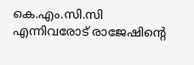കെ.എം.സി.സി എന്നിവരോട് രാജേഷിന്റെ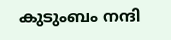കുടുംബം നന്ദി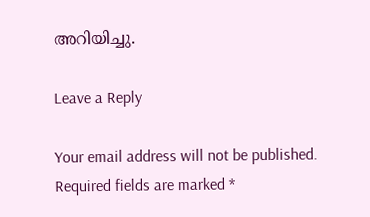അറിയിച്ചു.

Leave a Reply

Your email address will not be published. Required fields are marked *